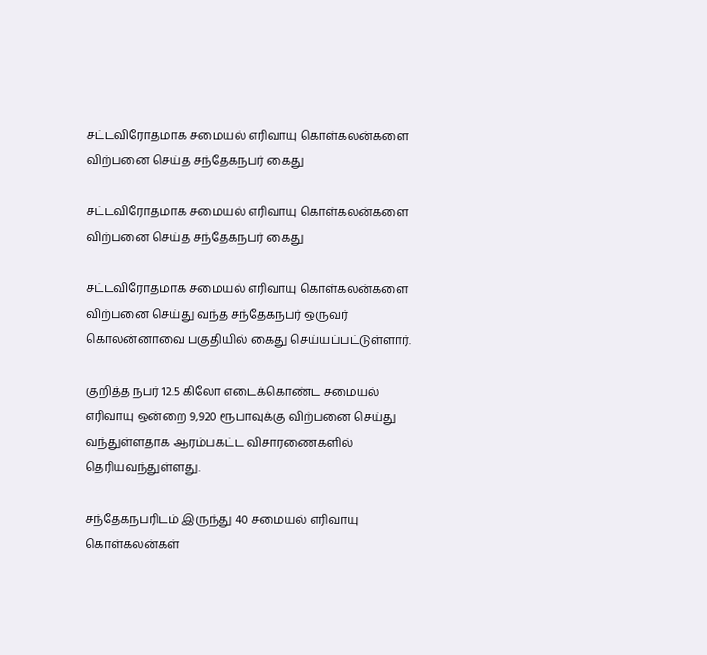சட்டவிரோதமாக சமையல் எரிவாயு கொள்கலன்களை விற்பனை செய்த சந்தேகநபர் கைது

சட்டவிரோதமாக சமையல் எரிவாயு கொள்கலன்களை விற்பனை செய்த சந்தேகநபர் கைது

சட்டவிரோதமாக சமையல் எரிவாயு கொள்கலன்களை விற்பனை செய்து வந்த சந்தேகநபர் ஒருவர் கொலன்னாவை பகுதியில் கைது செய்யப்பட்டுள்ளார்.

குறித்த நபர் 12.5 கிலோ எடைக்கொண்ட சமையல் எரிவாயு ஒன்றை 9,920 ரூபாவுக்கு விற்பனை செய்து வந்துள்ளதாக ஆரம்பகட்ட விசாரணைகளில் தெரியவந்துள்ளது.

சந்தேகநபரிடம் இருந்து 40 சமையல் எரிவாயு கொள்கலன்கள்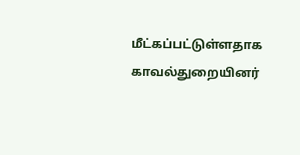மீட்கப்பட்டுள்ளதாக காவல்துறையினர்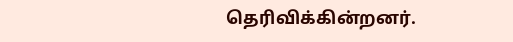தெரிவிக்கின்றனர்.